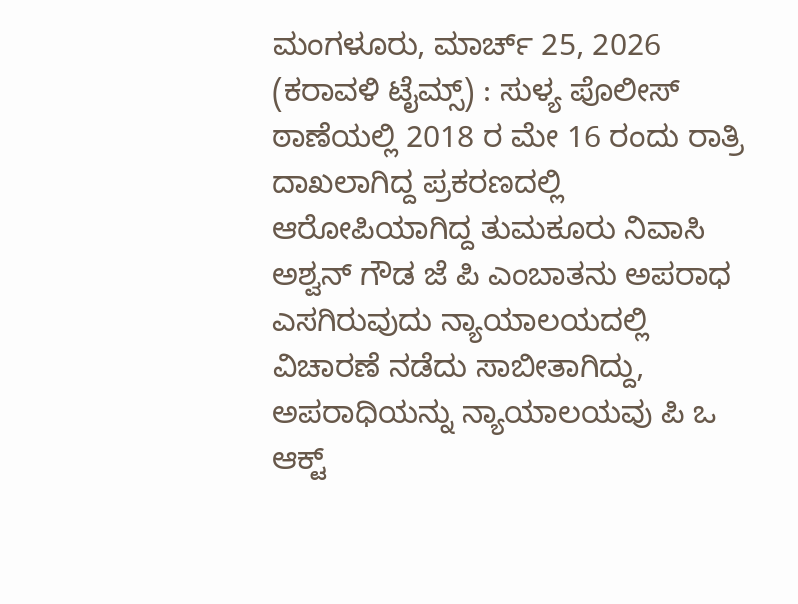ಮಂಗಳೂರು, ಮಾರ್ಚ್ 25, 2026 (ಕರಾವಳಿ ಟೈಮ್ಸ್) : ಸುಳ್ಯ ಪೊಲೀಸ್ ಠಾಣೆಯಲ್ಲಿ 2018 ರ ಮೇ 16 ರಂದು ರಾತ್ರಿ ದಾಖಲಾಗಿದ್ದ ಪ್ರಕರಣದಲ್ಲಿ ಆರೋಪಿಯಾಗಿದ್ದ ತುಮಕೂರು ನಿವಾಸಿ ಅಶ್ವನ್ ಗೌಡ ಜೆ ಪಿ ಎಂಬಾತನು ಅಪರಾಧ ಎಸಗಿರುವುದು ನ್ಯಾಯಾಲಯದಲ್ಲಿ ವಿಚಾರಣೆ ನಡೆದು ಸಾಬೀತಾಗಿದ್ದು, ಅಪರಾಧಿಯನ್ನು ನ್ಯಾಯಾಲಯವು ಪಿ ಒ ಆಕ್ಟ್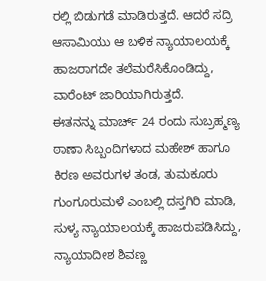ರಲ್ಲಿ ಬಿಡುಗಡೆ ಮಾಡಿರುತ್ತದೆ. ಆದರೆ ಸದ್ರಿ ಆಸಾಮಿಯು ಆ ಬಳಿಕ ನ್ಯಾಯಾಲಯಕ್ಕೆ ಹಾಜರಾಗದೇ ತಲೆಮರೆಸಿಕೊಂಡಿದ್ದು, ವಾರೆಂಟ್ ಜಾರಿಯಾಗಿರುತ್ತದೆ.
ಈತನನ್ನು ಮಾರ್ಚ್ 24 ರಂದು ಸುಬ್ರಹ್ಮಣ್ಯ ಠಾಣಾ ಸಿಬ್ಬಂದಿಗಳಾದ ಮಹೇಶ್ ಹಾಗೂ ಕಿರಣ ಅವರುಗಳ ತಂಡ, ತುಮಕೂರು ಗುಂಗೂರುಮಳೆ ಎಂಬಲ್ಲಿ ದಸ್ತಗಿರಿ ಮಾಡಿ, ಸುಳ್ಯ ನ್ಯಾಯಾಲಯಕ್ಕೆ ಹಾಜರುಪಡಿಸಿದ್ದು, ನ್ಯಾಯಾದೀಶ ಶಿವಣ್ಣ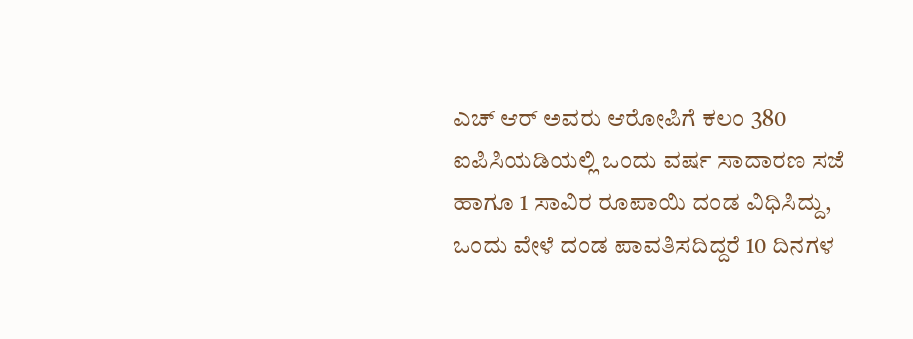ಎಚ್ ಆರ್ ಅವರು ಆರೋಪಿಗೆ ಕಲಂ 380 ಐಪಿಸಿಯಡಿಯಲ್ಲಿ ಒಂದು ವರ್ಷ ಸಾದಾರಣ ಸಜೆ ಹಾಗೂ 1 ಸಾವಿರ ರೂಪಾಯಿ ದಂಡ ವಿಧಿಸಿದ್ದು, ಒಂದು ವೇಳೆ ದಂಡ ಪಾವತಿಸದಿದ್ದರೆ 10 ದಿನಗಳ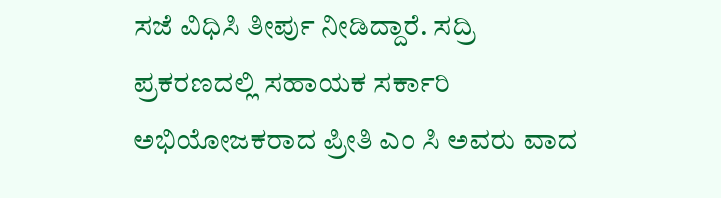ಸಜೆ ವಿಧಿಸಿ ತೀರ್ಪು ನೀಡಿದ್ದಾರೆ. ಸದ್ರಿ ಪ್ರಕರಣದಲ್ಲಿ ಸಹಾಯಕ ಸರ್ಕಾರಿ ಅಭಿಯೋಜಕರಾದ ಪ್ರೀತಿ ಎಂ ಸಿ ಅವರು ವಾದ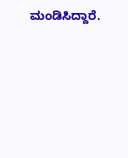ಮಂಡಿಸಿದ್ದಾರೆ.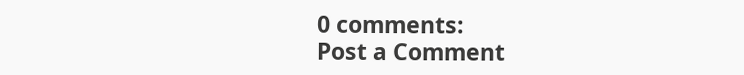0 comments:
Post a Comment